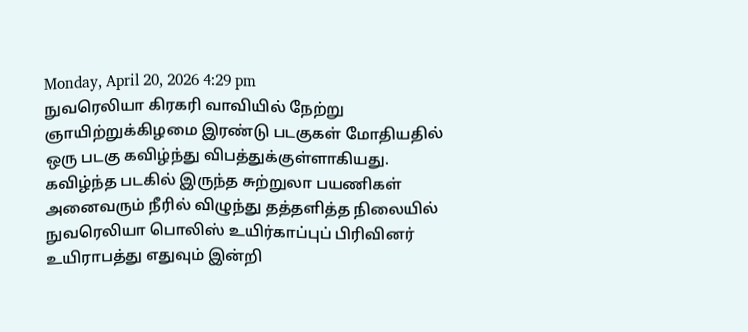Monday, April 20, 2026 4:29 pm
நுவரெலியா கிரகரி வாவியில் நேற்று ஞாயிற்றுக்கிழமை இரண்டு படகுகள் மோதியதில் ஒரு படகு கவிழ்ந்து விபத்துக்குள்ளாகியது.
கவிழ்ந்த படகில் இருந்த சுற்றுலா பயணிகள் அனைவரும் நீரில் விழுந்து தத்தளித்த நிலையில் நுவரெலியா பொலிஸ் உயிர்காப்புப் பிரிவினர் உயிராபத்து எதுவும் இன்றி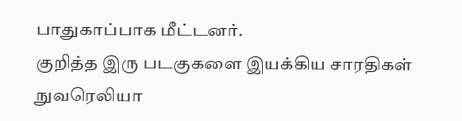பாதுகாப்பாக மீட்டனர்.
குறித்த இரு படகுகளை இயக்கிய சாரதிகள் நுவரெலியா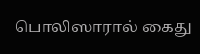பொலிஸாரால் கைது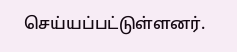செய்யப்பட்டுள்ளனர்.